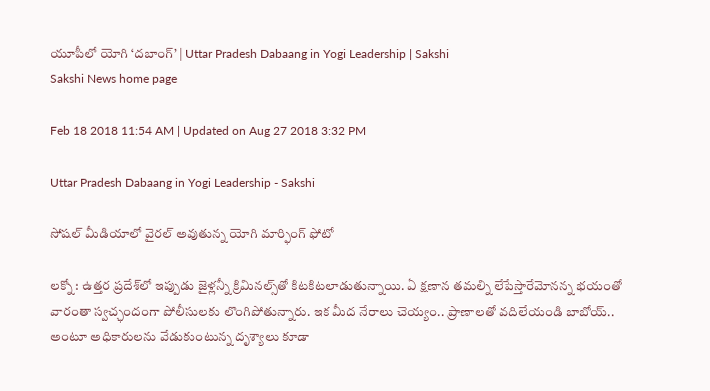యూపీలో యోగి ‘దబాంగ్‌’ | Uttar Pradesh Dabaang in Yogi Leadership | Sakshi
Sakshi News home page

Feb 18 2018 11:54 AM | Updated on Aug 27 2018 3:32 PM

Uttar Pradesh Dabaang in Yogi Leadership - Sakshi

సోషల్‌ మీడియాలో వైరల్‌ అవుతున్న యోగి మార్ఫింగ్‌ ఫోటో

లక్నో : ఉత్తర ప్రదేశ్‌లో ఇప్పుడు జైళ్లన్నీ క్రిమినల్స్‌తో కిటకిటలాడుతున్నాయి. ఏ క్షణాన తమల్ని లేపేస్తారేమోనన్న భయంతో వారంతా స్వచ్ఛందంగా పోలీసులకు లొంగిపోతున్నారు. ఇక మీద నేరాలు చెయ్యం.. ప్రాణాలతో వదిలేయండి బాబోయ్‌.. అంటూ అధికారులను వేడుకుంటున్న దృశ్యాలు కూడా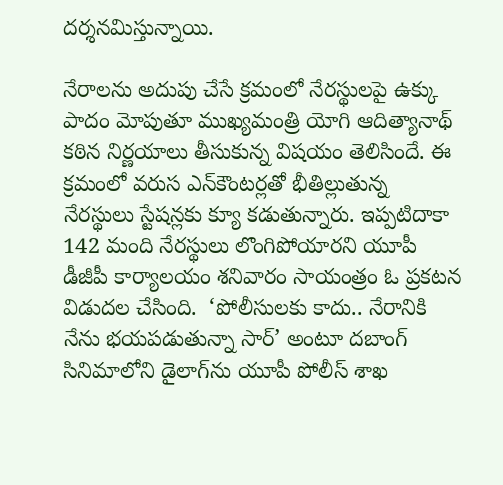దర్శనమిస్తున్నాయి.

నేరాలను అదుపు చేసే క్రమంలో నేరస్థులపై ఉక్కు పాదం మోపుతూ ముఖ్యమంత్రి యోగి ఆదిత్యానాథ్‌ కఠిన నిర్ణయాలు తీసుకున్న విషయం తెలిసిందే. ఈ క్రమంలో వరుస ఎన్‌కౌంటర్లతో భీతిల్లుతున్న నేరస్థులు స్టేషన్లకు క్యూ కడుతున్నారు. ఇప్పటిదాకా 142 మంది నేరస్థులు లొంగిపోయారని యూపీ డీజీపీ కార్యాలయం శనివారం సాయంత్రం ఓ ప్రకటన విడుదల చేసింది.  ‘పోలీసులకు కాదు.. నేరానికి నేను భయపడుతున్నా సార్‌’ అంటూ దబాంగ్‌ సినిమాలోని డైలాగ్‌ను యూపీ పోలీస్‌ శాఖ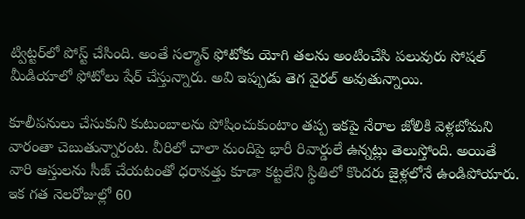ట్విట్టర్‌లో పోస్ట్‌ చేసింది. అంతే సల్మాన్‌ ఫోటోకు యోగి తలను అంటించేసి పలువురు సోషల్‌ మీడియాలో ఫోటోలు షేర్‌ చేస్తున్నారు. అవి ఇప్పుడు తెగ వైరల్‌ అవుతున్నాయి.

కూలీపనులు చేసుకుని కుటుంబాలను పోషించుకుంటాం తప్ప ఇకపై నేరాల జోలికి వెళ్లబోమని వారంతా చెబుతున్నారంట. వీరిలో చాలా మందిపై భారీ రివార్డులే ఉన్నట్లు తెలుస్తోంది. అయితే వారి ఆస్తులను సీజ్‌ చేయటంతో ధరావత్తు కూడా కట్టలేని స్థితిలో కొందరు జైళ్లలోనే ఉండిపోయారు. ఇక గత నెలరోజుల్లో 60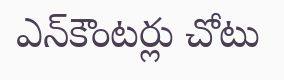ఎన్‌కౌంటర్లు చోటు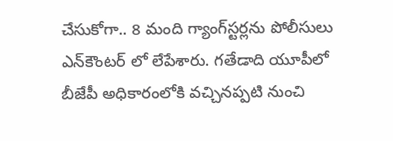చేసుకోగా.. 8 మంది గ్యాంగ్‌స్టర్లను పోలీసులు ఎన్‌కౌంటర్‌ లో లేపేశారు. గతేడాది యూపీలో బీజేపీ అధికారంలోకి వచ్చినప్పటి నుంచి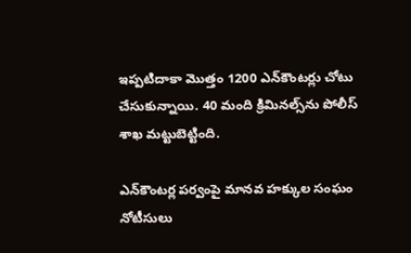ఇప్పటిదాకా మొత్తం 1200 ఎన్‌కౌంటర్లు చోటు చేసుకున్నాయి. 40 మంది క్రిమినల్స్‌ను పోలీస్‌ శాఖ మట్టుబెట్టింది.

ఎన్‌కౌంటర్ల పర్వంపై మానవ హక్కుల సంఘం నోటీసులు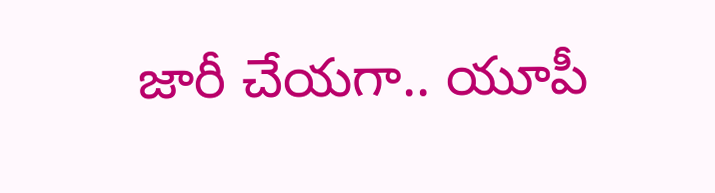జారీ చేయగా.. యూపీ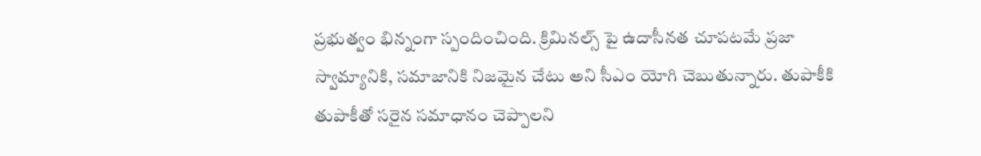ప్రభుత్వం భిన్నంగా స్పందించింది. క్రిమినల్స్‌ పై ఉదాసీనత చూపటమే ప్రజా స్వామ్యానికి, సమాజానికి నిజమైన చేటు అని సీఎం యోగి చెబుతున్నారు. తుపాకీకి తుపాకీతో సరైన సమాధానం చెప్పాలని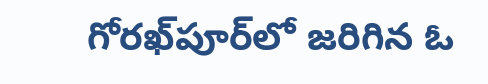గోరఖ్‌పూర్‌లో జరిగిన ఓ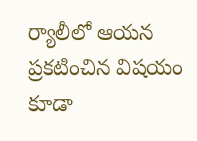ర్యాలీలో ఆయన ప్రకటించిన విషయం కూడా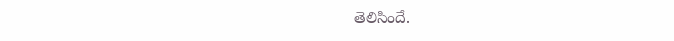తెలిసిందే.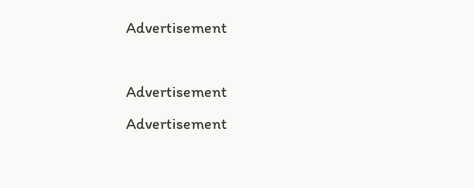Advertisement

Advertisement
Advertisement